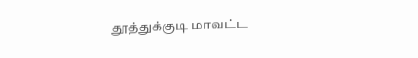தூத்துக்குடி மாவட்ட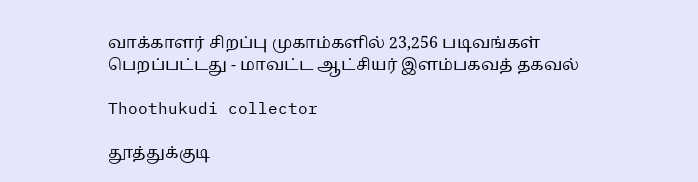வாக்காளர் சிறப்பு முகாம்களில் 23,256 படிவங்கள் பெறப்பட்டது - மாவட்ட ஆட்சியர் இளம்பகவத் தகவல்

Thoothukudi collector

தூத்துக்குடி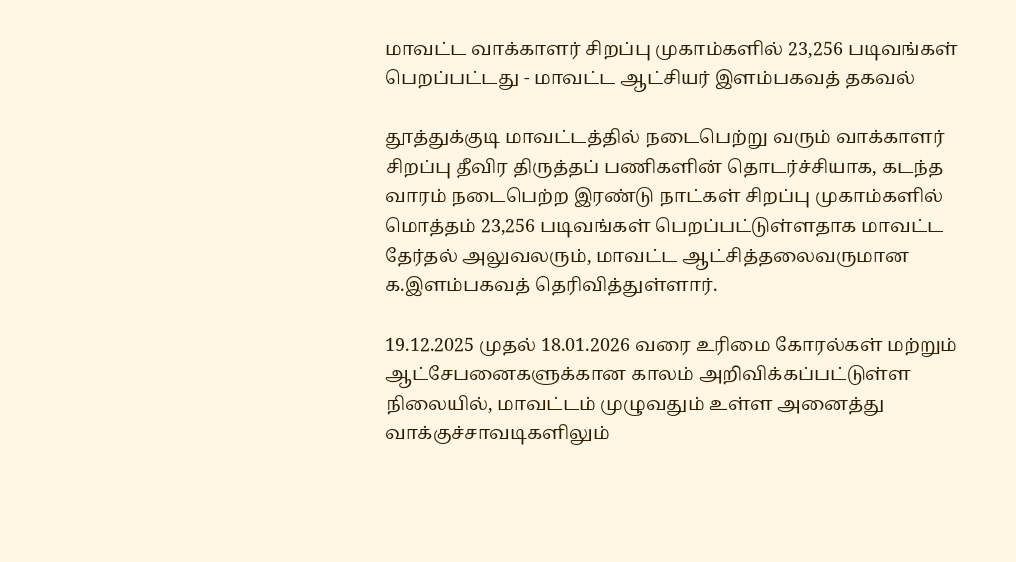மாவட்ட வாக்காளர் சிறப்பு முகாம்களில் 23,256 படிவங்கள் பெறப்பட்டது - மாவட்ட ஆட்சியர் இளம்பகவத் தகவல்

தூத்துக்குடி மாவட்டத்தில் நடைபெற்று வரும் வாக்காளர் சிறப்பு தீவிர திருத்தப் பணிகளின் தொடர்ச்சியாக, கடந்த வாரம் நடைபெற்ற இரண்டு நாட்கள் சிறப்பு முகாம்களில் மொத்தம் 23,256 படிவங்கள் பெறப்பட்டுள்ளதாக மாவட்ட தேர்தல் அலுவலரும், மாவட்ட ஆட்சித்தலைவருமான க.இளம்பகவத் தெரிவித்துள்ளார்.

19.12.2025 முதல் 18.01.2026 வரை உரிமை கோரல்கள் மற்றும் ஆட்சேபனைகளுக்கான காலம் அறிவிக்கப்பட்டுள்ள நிலையில், மாவட்டம் முழுவதும் உள்ள அனைத்து வாக்குச்சாவடிகளிலும்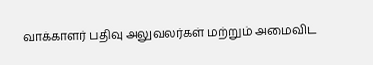வாக்காளர் பதிவு அலுவலர்கள் மற்றும் அமைவிட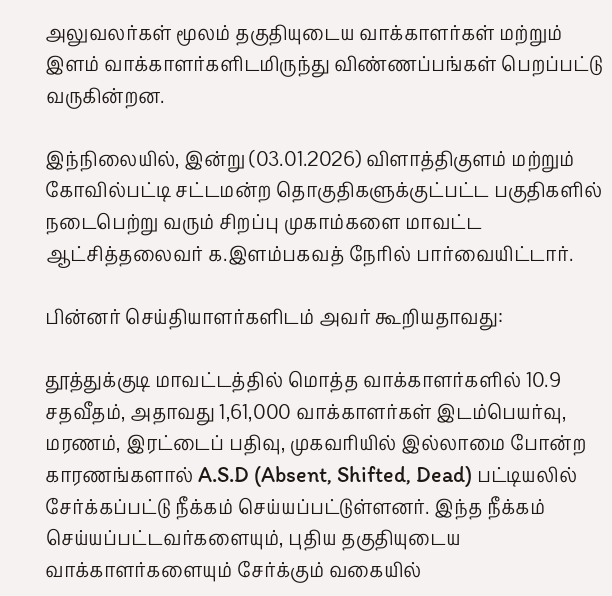அலுவலர்கள் மூலம் தகுதியுடைய வாக்காளர்கள் மற்றும் இளம் வாக்காளர்களிடமிருந்து விண்ணப்பங்கள் பெறப்பட்டு வருகின்றன.

இந்நிலையில், இன்று (03.01.2026) விளாத்திகுளம் மற்றும் கோவில்பட்டி சட்டமன்ற தொகுதிகளுக்குட்பட்ட பகுதிகளில் நடைபெற்று வரும் சிறப்பு முகாம்களை மாவட்ட ஆட்சித்தலைவர் க.இளம்பகவத் நேரில் பார்வையிட்டார்.

பின்னர் செய்தியாளர்களிடம் அவர் கூறியதாவது:

தூத்துக்குடி மாவட்டத்தில் மொத்த வாக்காளர்களில் 10.9 சதவீதம், அதாவது 1,61,000 வாக்காளர்கள் இடம்பெயர்வு, மரணம், இரட்டைப் பதிவு, முகவரியில் இல்லாமை போன்ற காரணங்களால் A.S.D (Absent, Shifted, Dead) பட்டியலில் சேர்க்கப்பட்டு நீக்கம் செய்யப்பட்டுள்ளனர். இந்த நீக்கம் செய்யப்பட்டவர்களையும், புதிய தகுதியுடைய வாக்காளர்களையும் சேர்க்கும் வகையில்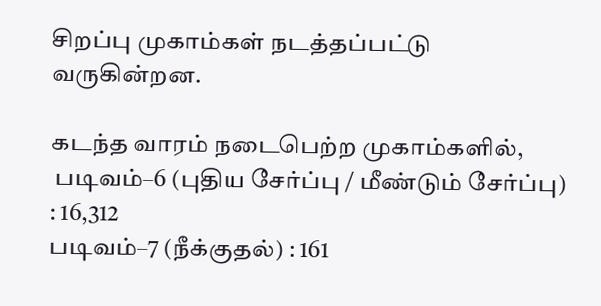சிறப்பு முகாம்கள் நடத்தப்பட்டு வருகின்றன.

கடந்த வாரம் நடைபெற்ற முகாம்களில்,
 படிவம்–6 (புதிய சேர்ப்பு / மீண்டும் சேர்ப்பு) : 16,312
படிவம்–7 (நீக்குதல்) : 161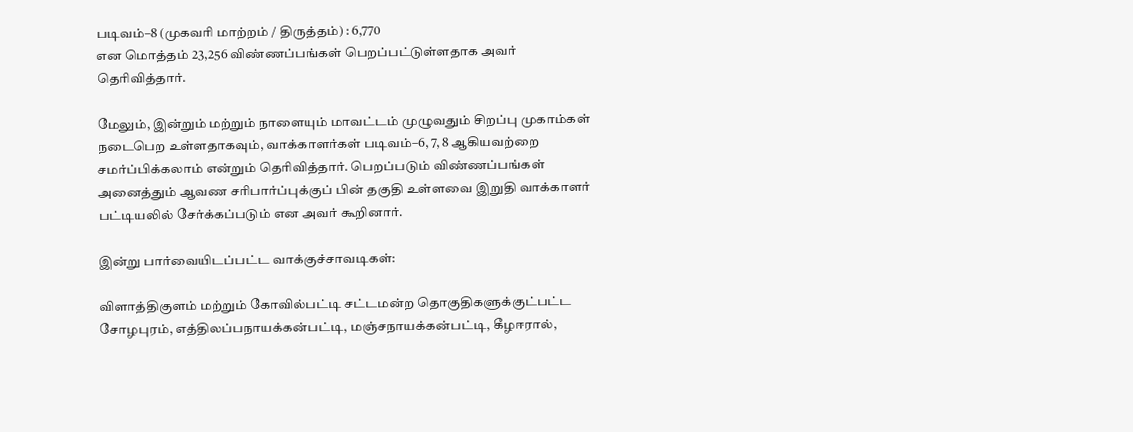படிவம்–8 (முகவரி மாற்றம் / திருத்தம்) : 6,770
என மொத்தம் 23,256 விண்ணப்பங்கள் பெறப்பட்டுள்ளதாக அவர் தெரிவித்தார்.

மேலும், இன்றும் மற்றும் நாளையும் மாவட்டம் முழுவதும் சிறப்பு முகாம்கள் நடைபெற உள்ளதாகவும், வாக்காளர்கள் படிவம்–6, 7, 8 ஆகியவற்றை சமர்ப்பிக்கலாம் என்றும் தெரிவித்தார். பெறப்படும் விண்ணப்பங்கள் அனைத்தும் ஆவண சரிபார்ப்புக்குப் பின் தகுதி உள்ளவை இறுதி வாக்காளர் பட்டியலில் சேர்க்கப்படும் என அவர் கூறினார்.

இன்று பார்வையிடப்பட்ட வாக்குச்சாவடிகள்:

விளாத்திகுளம் மற்றும் கோவில்பட்டி சட்டமன்ற தொகுதிகளுக்குட்பட்ட சோழபுரம், எத்திலப்பநாயக்கன்பட்டி, மஞ்சநாயக்கன்பட்டி, கீழஈரால்,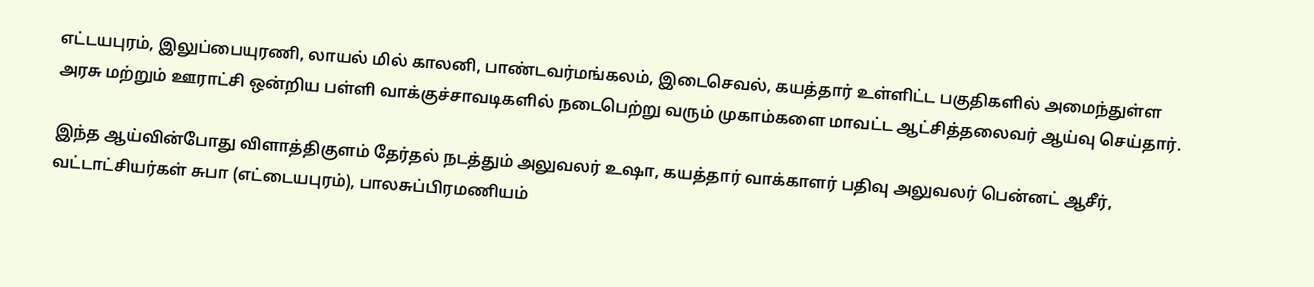எட்டயபுரம், இலுப்பையுரணி, லாயல் மில் காலனி, பாண்டவர்மங்கலம், இடைசெவல், கயத்தார் உள்ளிட்ட பகுதிகளில் அமைந்துள்ள அரசு மற்றும் ஊராட்சி ஒன்றிய பள்ளி வாக்குச்சாவடிகளில் நடைபெற்று வரும் முகாம்களை மாவட்ட ஆட்சித்தலைவர் ஆய்வு செய்தார்.

இந்த ஆய்வின்போது விளாத்திகுளம் தேர்தல் நடத்தும் அலுவலர் உஷா, கயத்தார் வாக்காளர் பதிவு அலுவலர் பென்னட் ஆசீர், வட்டாட்சியர்கள் சுபா (எட்டையபுரம்), பாலசுப்பிரமணியம்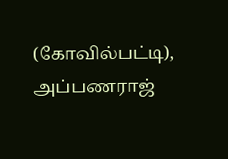(கோவில்பட்டி), அப்பணராஜ்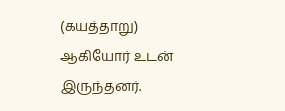(கயத்தாறு) ஆகியோர் உடன் இருந்தனர்.